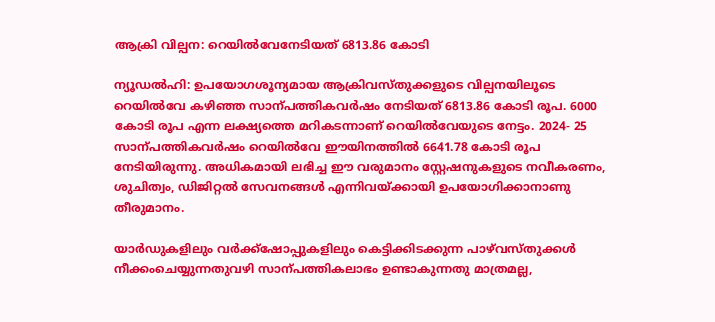ആക്രി വില്പന: റെയിൽവേനേടിയത് 6813.86 കോടി

ന്യൂഡൽഹി: ഉപയോഗശൂന്യമായ ആക്രിവസ്തുക്കളുടെ വില്പനയിലൂടെ റെയിൽവേ കഴിഞ്ഞ സാന്പത്തികവർഷം നേടിയത് 6813.86 കോടി രൂപ. 6000 കോടി രൂപ എന്ന ലക്ഷ്യത്തെ മറികടന്നാണ് റെയിൽവേയുടെ നേട്ടം. 2024- 25 സാന്പത്തികവർഷം റെയിൽവേ ഈയിനത്തിൽ 6641.78 കോടി രൂപ നേടിയിരുന്നു. അധികമായി ലഭിച്ച ഈ വരുമാനം സ്റ്റേഷനുകളുടെ നവീകരണം, ശുചിത്വം, ഡിജിറ്റൽ സേവനങ്ങൾ എന്നിവയ്ക്കായി ഉപയോഗിക്കാനാണു തീരുമാനം.

യാർഡുകളിലും വർക്ക്ഷോപ്പുകളിലും കെട്ടിക്കിടക്കുന്ന പാഴ്‌വസ്തുക്കൾ നീക്കംചെയ്യുന്നതുവഴി സാന്പത്തികലാഭം ഉണ്ടാകുന്നതു മാത്രമല്ല,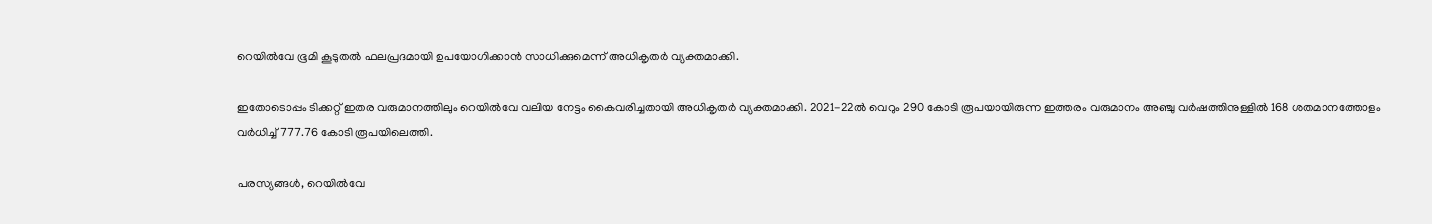റെയിൽവേ ഭൂമി കൂടുതൽ ഫലപ്രദമായി ഉപയോഗിക്കാൻ സാധിക്കുമെന്ന് അധികൃതർ വ്യക്തമാക്കി.

ഇതോടൊപ്പം ടിക്കറ്റ് ഇതര വരുമാനത്തിലും റെയിൽവേ വലിയ നേട്ടം കൈവരിച്ചതായി അധികൃതർ വ്യക്തമാക്കി. 2021-22ൽ വെറും 290 കോടി രൂപയായിരുന്ന ഇത്തരം വരുമാനം അഞ്ചു വർഷത്തിനുള്ളിൽ 168 ശതമാനത്തോളം വർധിച്ച് 777.76 കോടി രൂപയിലെത്തി.

പരസ്യങ്ങൾ, റെയിൽവേ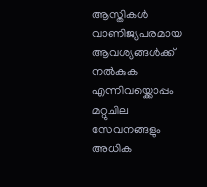ആസ്തികൾ വാണിജ്യപരമായ ആവശ്യങ്ങൾക്ക് നൽകുക എന്നിവയ്ക്കൊപ്പം മറ്റുചില സേവനങ്ങളും അധിക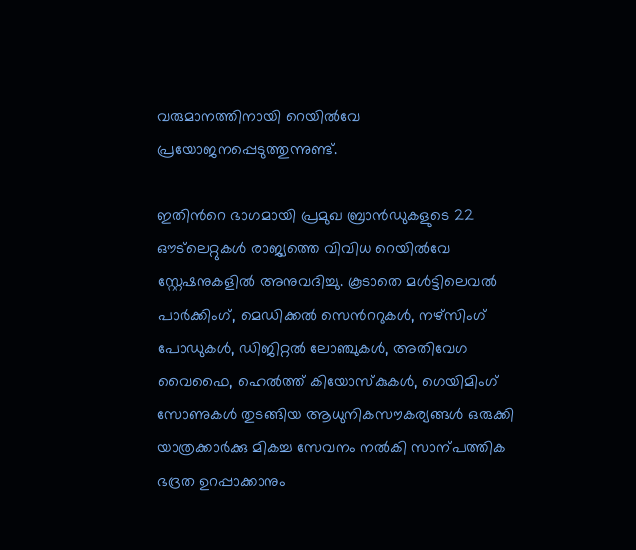വരുമാനത്തിനായി റെയിൽവേ പ്രയോജനപ്പെടുത്തുന്നുണ്ട്.

ഇതിന്‍റെ ഭാഗമായി പ്രമുഖ ബ്രാൻഡുകളുടെ 22 ഔട്‌ലെറ്റുകൾ രാജ്യത്തെ വിവിധ റെയിൽവേ സ്റ്റേഷനുകളിൽ അനുവദിച്ചു. കൂടാതെ മൾട്ടിലെവൽ പാർക്കിംഗ്, മെഡിക്കൽ സെന്‍ററുകൾ, നഴ്സിംഗ് പോഡുകൾ, ഡിജിറ്റൽ ലോഞ്ചുകൾ, അതിവേഗ വൈഫൈ, ഹെൽത്ത് കിയോസ്കുകൾ, ഗെയിമിംഗ് സോണുകൾ തുടങ്ങിയ ആധുനികസൗകര്യങ്ങൾ ഒരുക്കി യാത്രക്കാർക്കു മികച്ച സേവനം നൽകി സാന്പത്തിക ഭദ്രത ഉറപ്പാക്കാനും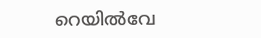റെയിൽവേ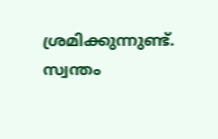ശ്രമിക്കുന്നുണ്ട്.
സ്വന്തം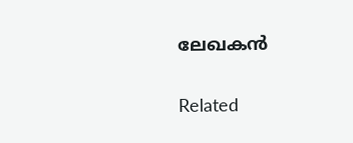ലേഖകൻ

Related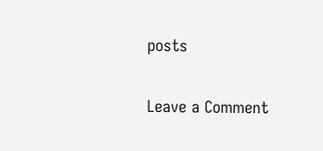posts

Leave a Comment